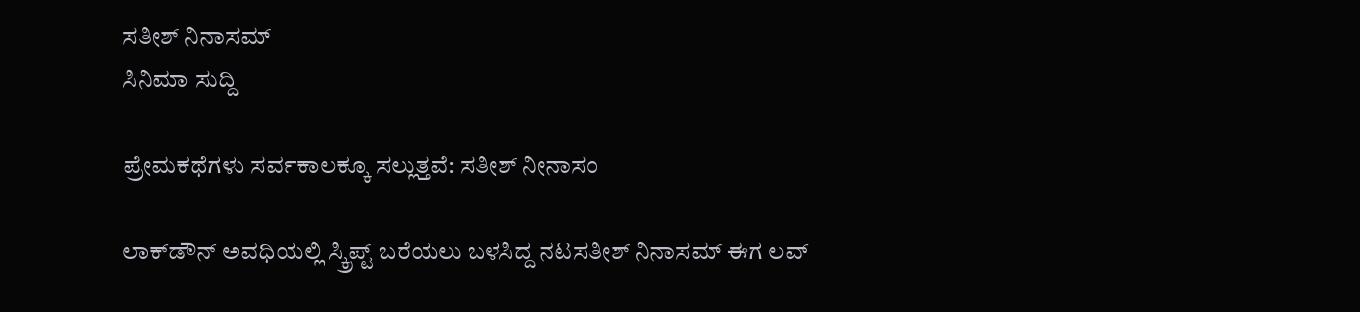ಸತೀಶ್ ನಿನಾಸಮ್
ಸಿನಿಮಾ ಸುದ್ದಿ

ಪ್ರೇಮಕಥೆಗಳು ಸರ್ವಕಾಲಕ್ಕೂ ಸಲ್ಲುತ್ತವೆ: ಸತೀಶ್ ನೀನಾಸಂ

ಲಾಕ್‌ಡೌನ್ ಅವಧಿಯಲ್ಲಿ ಸ್ಕ್ರಿಪ್ಟ್ ಬರೆಯಲು ಬಳಸಿದ್ದ ನಟಸತೀಶ್ ನಿನಾಸಮ್ ಈಗ ಲವ್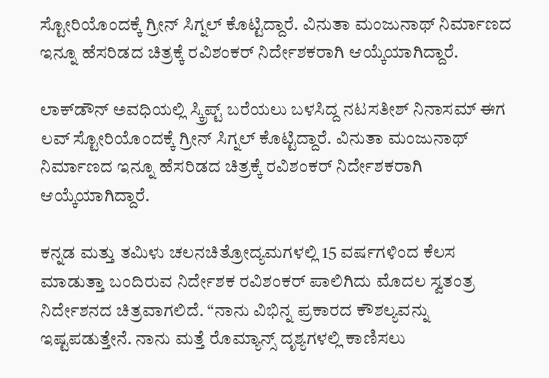ಸ್ಟೋರಿಯೊಂದಕ್ಕೆ ಗ್ರೀನ್ ಸಿಗ್ನಲ್ ಕೊಟ್ಟಿದ್ದಾರೆ. ವಿನುತಾ ಮಂಜುನಾಥ್ ನಿರ್ಮಾಣದ ಇನ್ನೂ ಹೆಸರಿಡದ ಚಿತ್ರಕ್ಕೆ ರವಿಶಂಕರ್ ನಿರ್ದೇಶಕರಾಗಿ ಆಯ್ಕೆಯಾಗಿದ್ದಾರೆ.

ಲಾಕ್‌ಡೌನ್ ಅವಧಿಯಲ್ಲಿ ಸ್ಕ್ರಿಪ್ಟ್ ಬರೆಯಲು ಬಳಸಿದ್ದ ನಟಸತೀಶ್ ನಿನಾಸಮ್ ಈಗ ಲವ್ ಸ್ಟೋರಿಯೊಂದಕ್ಕೆ ಗ್ರೀನ್ ಸಿಗ್ನಲ್ ಕೊಟ್ಟಿದ್ದಾರೆ. ವಿನುತಾ ಮಂಜುನಾಥ್ ನಿರ್ಮಾಣದ ಇನ್ನೂ ಹೆಸರಿಡದ ಚಿತ್ರಕ್ಕೆ ರವಿಶಂಕರ್ ನಿರ್ದೇಶಕರಾಗಿ ಆಯ್ಕೆಯಾಗಿದ್ದಾರೆ.

ಕನ್ನಡ ಮತ್ತು ತಮಿಳು ಚಲನಚಿತ್ರೋದ್ಯಮಗಳಲ್ಲಿ 15 ವರ್ಷಗಳಿಂದ ಕೆಲಸ ಮಾಡುತ್ತಾ ಬಂದಿರುವ ನಿರ್ದೇಶಕ ರವಿಶಂಕರ್ ಪಾಲಿಗಿದು ಮೊದಲ ಸ್ವತಂತ್ರ ನಿರ್ದೇಶನದ ಚಿತ್ರವಾಗಲಿದೆ. “ನಾನು ವಿಭಿನ್ನ ಪ್ರಕಾರದ ಕೌಶಲ್ಯವನ್ನು ಇಷ್ಟಪಡುತ್ತೇನೆ. ನಾನು ಮತ್ತೆ ರೊಮ್ಯಾನ್ಸ್ ದೃಶ್ಯಗಳಲ್ಲಿ ಕಾಣಿಸಲು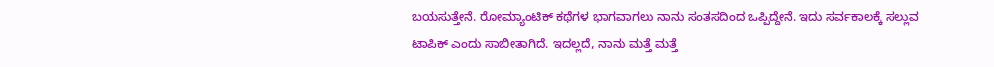ಬಯಸುತ್ತೇನೆ. ರೋಮ್ಯಾಂಟಿಕ್ ಕಥೆಗಳ ಭಾಗವಾಗಲು ನಾನು ಸಂತಸದಿಂದ ಒಪ್ಪಿದ್ದೇನೆ. ಇದು ಸರ್ವಕಾಲಕ್ಕೆ ಸಲ್ಲುವ ಟಾಪಿಕ್ ಎಂದು ಸಾಬೀತಾಗಿದೆ. ಇದಲ್ಲದೆ, ನಾನು ಮತ್ತೆ ಮತ್ತೆ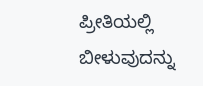ಪ್ರೀತಿಯಲ್ಲಿ ಬೀಳುವುದನ್ನು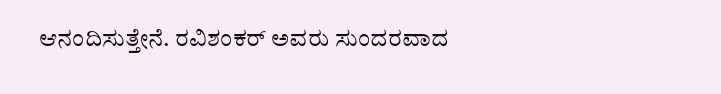ಆನಂದಿಸುತ್ತೇನೆ. ರವಿಶಂಕರ್ ಅವರು ಸುಂದರವಾದ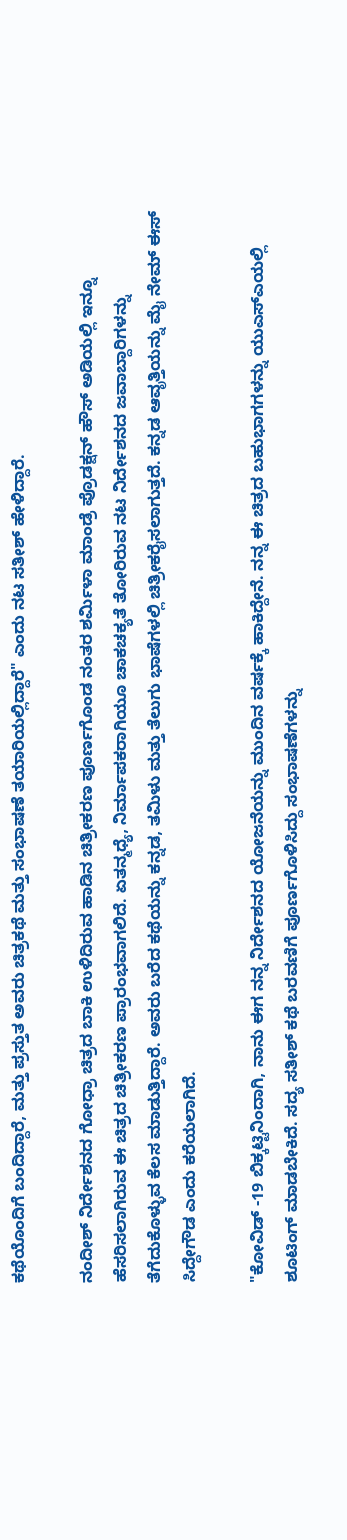ಕಥೆಯೊಂದಿಗೆ ಬಂದಿದ್ದಾರೆ, ಮತ್ತು ಪ್ರಸ್ತುತ ಅವರು ಚಿತ್ರಕಥೆ ಮತ್ತು ಸಂಭಾಷಣೆ ತಯಾರಿಯಲ್ಲಿದ್ದಾರೆ" ಎಂದು ನಟ ಸತೀಶ್ ಹೇಳಿದ್ದಾರೆ.

ನಂದೀಶ್ ನಿರ್ದೇಶನದ ಗೋಧ್ರಾ ಚಿತ್ರದ ಬಾಕಿ ಉಳಿದಿರುವ ಹಾಡಿನ ಚಿತ್ರೀಕರಣ ಪೂರ್ಣಗೊಂಡ ನಂತರ ಶರ್ಮಿಳಾ ಮಾಂಡ್ರೆ ಪ್ರೊಡಕ್ಷನ್ ಹೌಸ್ ಅಡಿಯಲ್ಲಿ ಇನ್ನೂ ಹೆಸರಿಸಲಾಗಿರುವ ಈ ಚಿತ್ರದ ಚಿತ್ರೀಕರಣ ಪ್ರಾರಂಭವಾಗಲಿದೆ. ಏತನ್ಮಧ್ಯೆ, ನಿರ್ಮಾಪಕರಾಗಿಯೂ ಚಾಕಚಕ್ಯತೆ ತೋರಿರುವ ನಟ ನಿರ್ದೇಶನದ ಜವಾಬ್ದಾರಿಗಳನ್ನು ತೆಗೆದುಕೊಳ್ಳುವ ಕೆಲಸ ಮಾಡುತ್ತಿದ್ದಾರೆ. ಅವರು ಬರೆದ ಕಥೆಯನ್ನು ಕನ್ನಡ, ತಮಿಳು ಮತ್ತು ತೆಲುಗು ಭಾಷೆಗಳಲ್ಲಿ ಚಿತ್ರೀಕರೈಸಲಾಗುತ್ತದೆ. ಕನ್ನಡ ಆವೃತ್ತಿಯನ್ನು ಮೈ ನೇಮ್ ಈಸ್ ಸಿದ್ದೇಗೌಡ ಎಂದು ಕರೆಯಲಾಗಿದೆ.

"ಕೋವಿಡ್ -19 ಬಿಕ್ಕಟ್ಟಿನಿಂದಾಗಿ, ನಾನು ಈಗ ನನ್ನ ನಿರ್ದೇಶನದ ಯೋಜನೆಯನ್ನು ಮುಂದಿನ ವರ್ಷಕ್ಕೆ ಹಾಕಿದ್ದೇನೆ. ನನ್ನ ಈ ಚಿತ್ರದ ಬಹುಭಾಗಗಳನ್ನು ಯುಎಸ್ಎಯಲ್ಲಿ ಶೂಟಿಂಗ್ ಮಾಡಬೇಕಿದೆ. ಸದ್ಯ ಸತೀಶ್ ಕಥೆ ಬರವಣಿಗೆ ಪೂರ್ಣಗೊಳಿಸಿದ್ದು ಸಂಭಾಷಣೆಗಳನ್ನು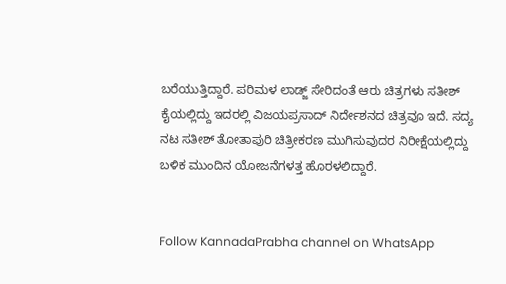ಬರೆಯುತ್ತಿದ್ದಾರೆ. ಪರಿಮಳ ಲಾಡ್ಜ್ ಸೇರಿದಂತೆ ಆರು ಚಿತ್ರಗಳು ಸತೀಶ್ ಕೈಯಲ್ಲಿದ್ದು ಇದರಲ್ಲಿ ವಿಜಯಪ್ರಸಾದ್ ನಿರ್ದೇಶನದ ಚಿತ್ರವೂ ಇದೆ. ಸದ್ಯ ನಟ ಸತೀಶ್ ತೋತಾಪುರಿ ಚಿತ್ರೀಕರಣ ಮುಗಿಸುವುದರ ನಿರೀಕ್ಷೆಯಲ್ಲಿದ್ದು ಬಳಿಕ ಮುಂದಿನ ಯೋಜನೆಗಳತ್ತ ಹೊರಳಲಿದ್ದಾರೆ.


Follow KannadaPrabha channel on WhatsApp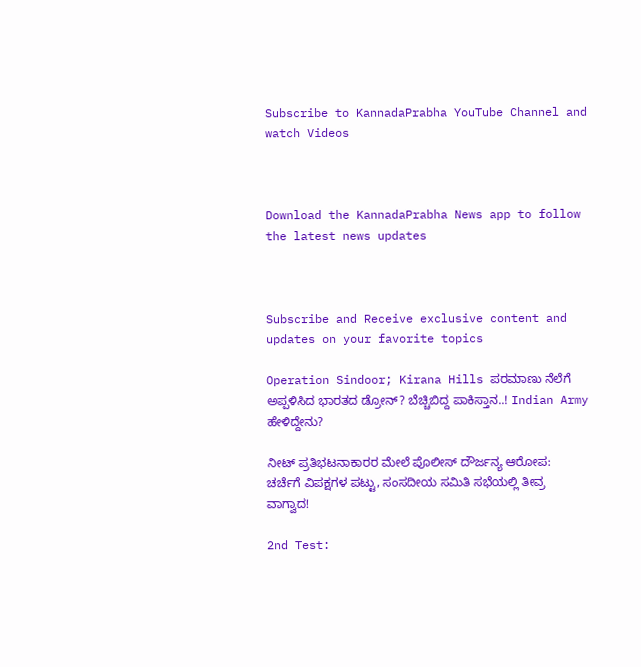Subscribe to KannadaPrabha YouTube Channel and watch Videos



Download the KannadaPrabha News app to follow the latest news updates



Subscribe and Receive exclusive content and updates on your favorite topics

Operation Sindoor; Kirana Hills ಪರಮಾಣು ನೆಲೆಗೆ ಅಪ್ಪಳಿಸಿದ ಭಾರತದ ಡ್ರೋನ್? ಬೆಚ್ಚಿಬಿದ್ದ ಪಾಕಿಸ್ತಾನ..! Indian Army ಹೇಳಿದ್ದೇನು?

ನೀಟ್ ಪ್ರತಿಭಟನಾಕಾರರ ಮೇಲೆ ಪೊಲೀಸ್ ದೌರ್ಜನ್ಯ ಆರೋಪ: ಚರ್ಚೆಗೆ ವಿಪಕ್ಷಗಳ ಪಟ್ಟು, ಸಂಸದೀಯ ಸಮಿತಿ ಸಭೆಯಲ್ಲಿ ತೀವ್ರ ವಾಗ್ವಾದ!

2nd Test: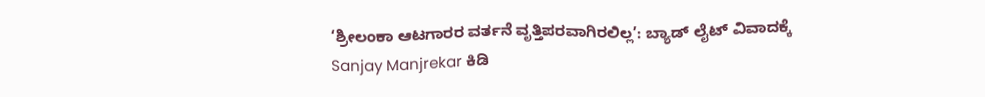‘ಶ್ರೀಲಂಕಾ ಆಟಗಾರರ ವರ್ತನೆ ವೃತ್ತಿಪರವಾಗಿರಲಿಲ್ಲ’: ಬ್ಯಾಡ್ ಲೈಟ್ ವಿವಾದಕ್ಕೆ Sanjay Manjrekar ಕಿಡಿ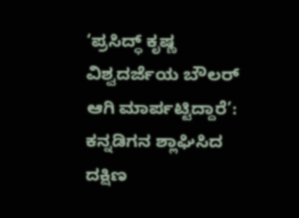‘ಪ್ರಸಿದ್ಧ್ ಕೃಷ್ಣ ವಿಶ್ವದರ್ಜೆಯ ಬೌಲರ್ ಆಗಿ ಮಾರ್ಪಟ್ಟಿದ್ದಾರೆ’: ಕನ್ನಡಿಗನ ಶ್ಲಾಘಿಸಿದ ದಕ್ಷಿಣ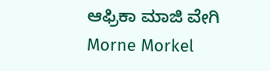ಆಫ್ರಿಕಾ ಮಾಜಿ ವೇಗಿ Morne Morkel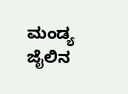ಮಂಡ್ಯ ಜೈಲಿನ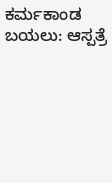ಕರ್ಮಕಾಂಡ ಬಯಲು: ಆಸ್ಪತ್ರೆ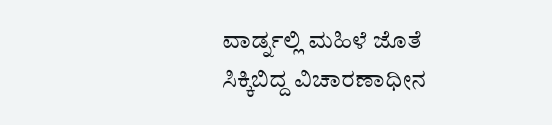ವಾರ್ಡ್ನಲ್ಲಿ ಮಹಿಳೆ ಜೊತೆ ಸಿಕ್ಕಿಬಿದ್ದ ವಿಚಾರಣಾಧೀನ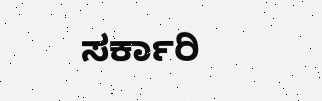ಸರ್ಕಾರಿ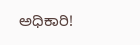ಅಧಿಕಾರಿ!